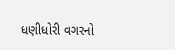ધણીધોરી વગરનો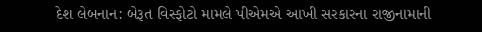દેશ લેબનાન: બેરૂત વિસ્ફોટો મામલે પીએમએ આખી સરકારના રાજીનામાની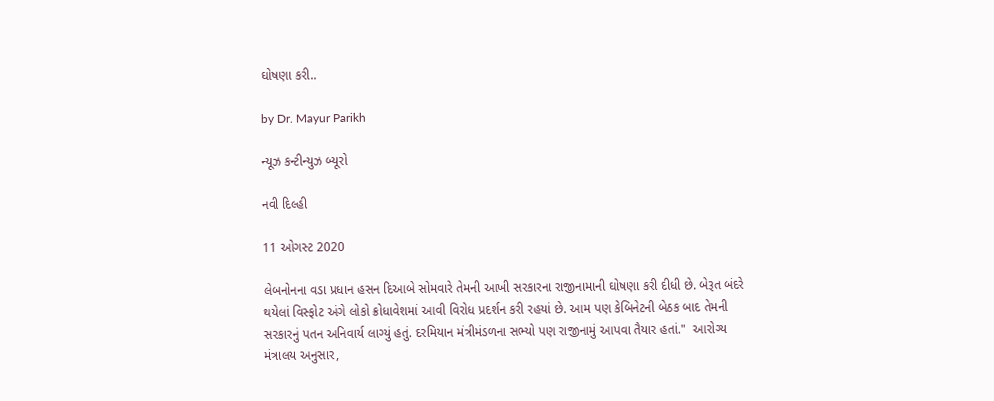ઘોષણા કરી..

by Dr. Mayur Parikh

ન્યૂઝ કન્ટીન્યુઝ બ્યૂરો

નવી દિલ્હી

11 ઓગસ્ટ 2020

લેબનોનના વડા પ્રધાન હસન દિઆબે સોમવારે તેમની આખી સરકારના રાજીનામાની ઘોષણા કરી દીધી છે. બેરૂત બંદરે થયેલાં વિસ્ફોટ અંગે લોકો ક્રોધાવેશમાં આવી વિરોધ પ્રદર્શન કરી રહયાં છે. આમ પણ કેબિનેટની બેઠક બાદ તેમની સરકારનું પતન અનિવાર્ય લાગ્યું હતું. દરમિયાન મંત્રીમંડળના સભ્યો પણ રાજીનામું આપવા તૈયાર હતાં."  આરોગ્ય મંત્રાલય અનુસાર,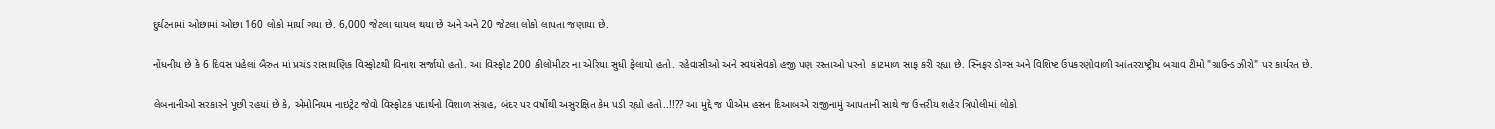દુર્ઘટનામાં ઓછામાં ઓછા 160 લોકો માર્યા ગયા છે. 6,000 જેટલા ઘાયલ થયા છે અને અને 20 જેટલા લોકો લાપતા જણાયા છે.

નોંધનીય છે કે 6 દિવસ પહેલાં બૈરુત માં પ્રચંડ રાસાયણિક વિસ્ફોટથી વિનાશ સર્જાયો હતો. આ વિસ્ફોટ 200 કીલોમીટર ના એરિયા સુધી ફેલાયો હતો. રહેવાસીઓ અને સ્વયંસેવકો હજી પણ રસ્તાઓ પરનો  કાટમાળ સાફ કરી રહ્યા છે. સ્નિફર ડોગ્સ અને વિશિષ્ટ ઉપકરણોવાળી આંતરરાષ્ટ્રીય બચાવ ટીમો "ગ્રાઉન્ડ ઝીરો" પર કાર્યરત છે.

લેબનાનીઓ સરકારને પૂછી રહયાં છે કે, એમોનિયમ નાઇટ્રેટ જેવો વિસ્ફોટક પદાર્થનો વિશાળ સંગ્રહ, બંદર પર વર્ષોથી અસુરક્ષિત કેમ પડી રહ્યો હતો..!!?? આ મુદ્દે જ પીએમ હસન દિઆબએ રાજીનામું આપતાની સાથે જ ઉત્તરીય શહેર ત્રિપોલીમાં લોકો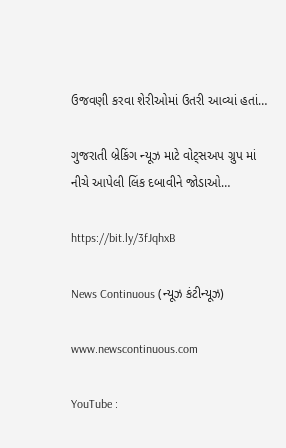ઉજવણી કરવા શેરીઓમાં ઉતરી આવ્યાં હતાં…

ગુજરાતી બ્રેકિંગ ન્યૂઝ માટે વોટ્સઅપ ગ્રુપ માં નીચે આપેલી લિંક દબાવીને જોડાઓ…

https://bit.ly/3fJqhxB

News Continuous (ન્યૂઝ કંટીન્યૂઝ)

www.newscontinuous.com

YouTube :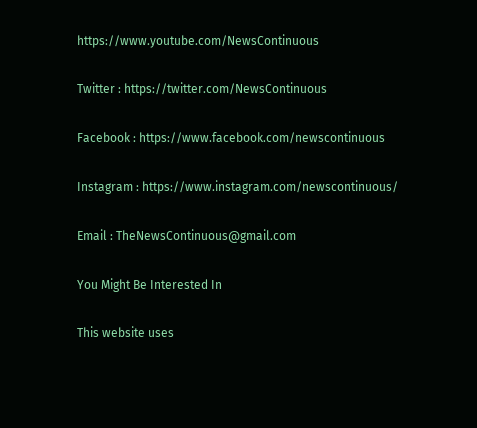https://www.youtube.com/NewsContinuous

Twitter : https://twitter.com/NewsContinuous

Facebook : https://www.facebook.com/newscontinuous

Instagram : https://www.instagram.com/newscontinuous/

Email : TheNewsContinuous@gmail.com

You Might Be Interested In

This website uses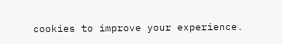cookies to improve your experience.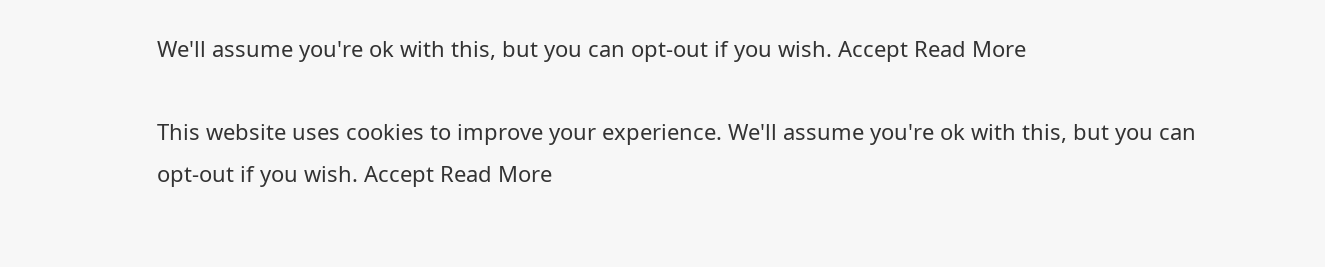We'll assume you're ok with this, but you can opt-out if you wish. Accept Read More

This website uses cookies to improve your experience. We'll assume you're ok with this, but you can opt-out if you wish. Accept Read More